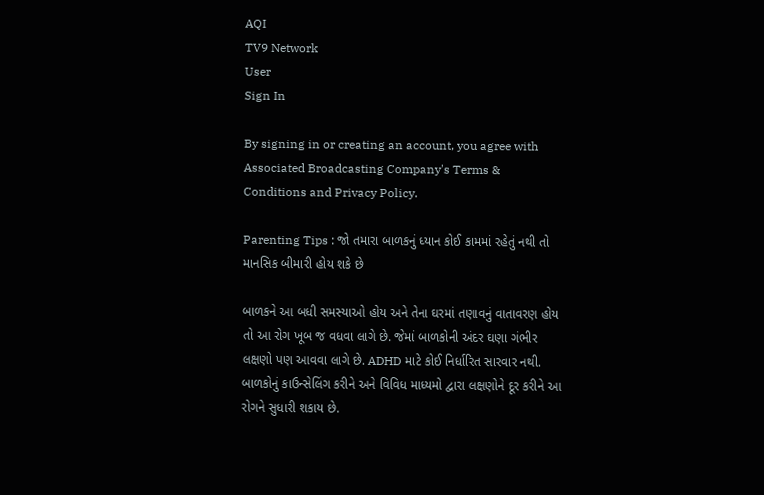AQI
TV9 Network
User
Sign In

By signing in or creating an account, you agree with Associated Broadcasting Company's Terms & Conditions and Privacy Policy.

Parenting Tips : જો તમારા બાળકનું ધ્યાન કોઈ કામમાં રહેતું નથી તો માનસિક બીમારી હોય શકે છે

બાળકને આ બધી સમસ્યાઓ હોય અને તેના ઘરમાં તણાવનું વાતાવરણ હોય તો આ રોગ ખૂબ જ વધવા લાગે છે. જેમાં બાળકોની અંદર ઘણા ગંભીર લક્ષણો પણ આવવા લાગે છે. ADHD માટે કોઈ નિર્ધારિત સારવાર નથી. બાળકોનું કાઉન્સેલિંગ કરીને અને વિવિધ માધ્યમો દ્વારા લક્ષણોને દૂર કરીને આ રોગને સુધારી શકાય છે.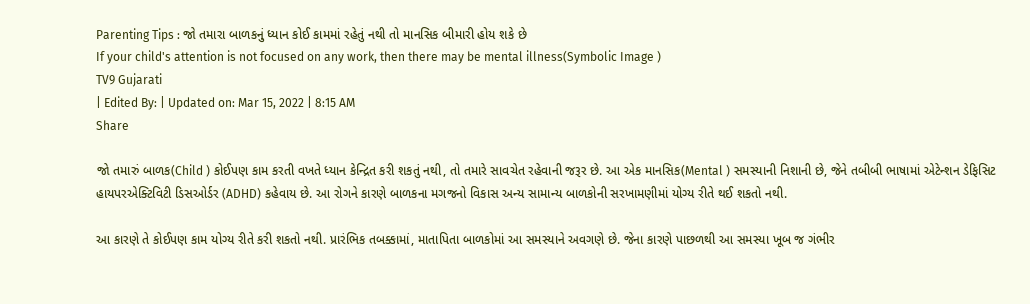Parenting Tips : જો તમારા બાળકનું ધ્યાન કોઈ કામમાં રહેતું નથી તો માનસિક બીમારી હોય શકે છે
If your child's attention is not focused on any work, then there may be mental illness(Symbolic Image )
TV9 Gujarati
| Edited By: | Updated on: Mar 15, 2022 | 8:15 AM
Share

જો તમારું બાળક(Child ) કોઈપણ કામ કરતી વખતે ધ્યાન કેન્દ્રિત કરી શકતું નથી, તો તમારે સાવચેત રહેવાની જરૂર છે. આ એક માનસિક(Mental ) સમસ્યાની નિશાની છે, જેને તબીબી ભાષામાં એટેન્શન ડેફિસિટ હાયપરએક્ટિવિટી ડિસઓર્ડર (ADHD) કહેવાય છે. આ રોગને કારણે બાળકના મગજનો વિકાસ અન્ય સામાન્ય બાળકોની સરખામણીમાં યોગ્ય રીતે થઈ શકતો નથી.

આ કારણે તે કોઈપણ કામ યોગ્ય રીતે કરી શકતો નથી. પ્રારંભિક તબક્કામાં, માતાપિતા બાળકોમાં આ સમસ્યાને અવગણે છે. જેના કારણે પાછળથી આ સમસ્યા ખૂબ જ ગંભીર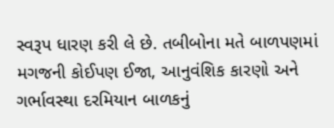સ્વરૂપ ધારણ કરી લે છે. તબીબોના મતે બાળપણમાં મગજની કોઈપણ ઈજા, આનુવંશિક કારણો અને ગર્ભાવસ્થા દરમિયાન બાળકનું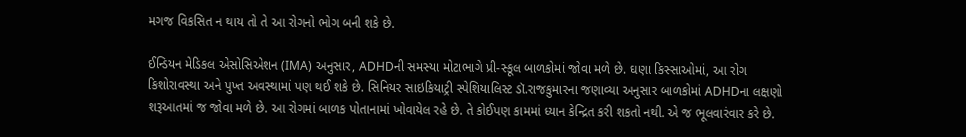મગજ વિકસિત ન થાય તો તે આ રોગનો ભોગ બની શકે છે.

ઈન્ડિયન મેડિકલ એસોસિએશન (IMA) અનુસાર, ADHDની સમસ્યા મોટાભાગે પ્રી-સ્કૂલ બાળકોમાં જોવા મળે છે. ઘણા કિસ્સાઓમાં, આ રોગ કિશોરાવસ્થા અને પુખ્ત અવસ્થામાં પણ થઈ શકે છે. સિનિયર સાઇકિયાટ્રી સ્પેશિયાલિસ્ટ ડૉ.રાજકુમારના જણાવ્યા અનુસાર બાળકોમાં ADHDના લક્ષણો શરૂઆતમાં જ જોવા મળે છે. આ રોગમાં બાળક પોતાનામાં ખોવાયેલ રહે છે. તે કોઈપણ કામમાં ધ્યાન કેન્દ્રિત કરી શકતો નથી. એ જ ભૂલવારંવાર કરે છે.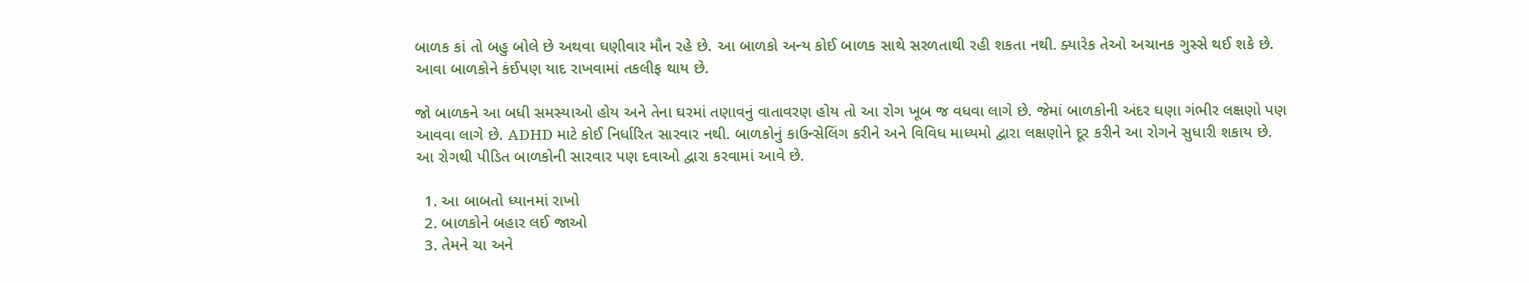બાળક કાં તો બહુ બોલે છે અથવા ઘણીવાર મૌન રહે છે. આ બાળકો અન્ય કોઈ બાળક સાથે સરળતાથી રહી શકતા નથી. ક્યારેક તેઓ અચાનક ગુસ્સે થઈ શકે છે. આવા બાળકોને કંઈપણ યાદ રાખવામાં તકલીફ થાય છે.

જો બાળકને આ બધી સમસ્યાઓ હોય અને તેના ઘરમાં તણાવનું વાતાવરણ હોય તો આ રોગ ખૂબ જ વધવા લાગે છે. જેમાં બાળકોની અંદર ઘણા ગંભીર લક્ષણો પણ આવવા લાગે છે. ADHD માટે કોઈ નિર્ધારિત સારવાર નથી. બાળકોનું કાઉન્સેલિંગ કરીને અને વિવિધ માધ્યમો દ્વારા લક્ષણોને દૂર કરીને આ રોગને સુધારી શકાય છે. આ રોગથી પીડિત બાળકોની સારવાર પણ દવાઓ દ્વારા કરવામાં આવે છે.

  1. આ બાબતો ધ્યાનમાં રાખો
  2. બાળકોને બહાર લઈ જાઓ
  3. તેમને ચા અને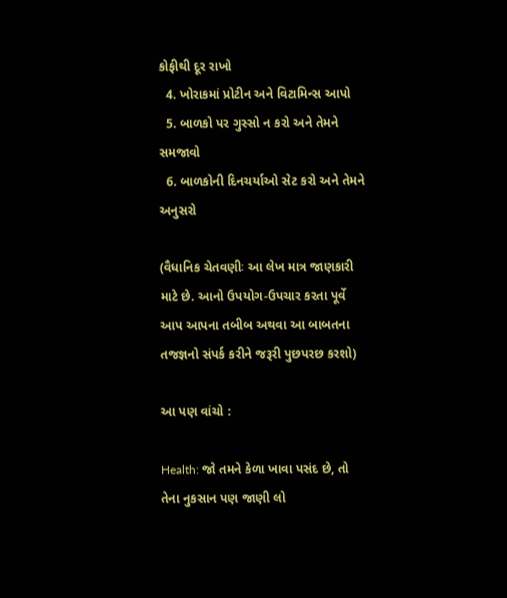કોફીથી દૂર રાખો
  4. ખોરાકમાં પ્રોટીન અને વિટામિન્સ આપો
  5. બાળકો પર ગુસ્સો ન કરો અને તેમને સમજાવો
  6. બાળકોની દિનચર્યાઓ સેટ કરો અને તેમને અનુસરો

(વૈધાનિક ચેતવણીઃ આ લેખ માત્ર જાણકારી માટે છે. આનો ઉપયોગ-ઉપચાર કરતા પૂર્વે આપ આપના તબીબ અથવા આ બાબતના તજજ્ઞનો સંપર્ક કરીને જરૂરી પુછપરછ કરશો)

આ પણ વાંચો :

Health: જો તમને કેળા ખાવા પસંદ છે, તો તેના નુકસાન પણ જાણી લો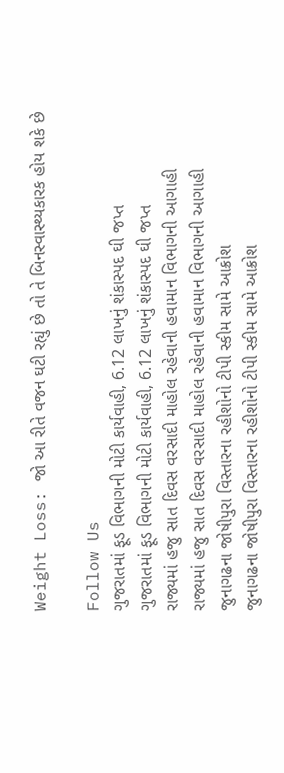Weight Loss: જો આ રીતે વજન ઘટી રહ્યું છે તો તે બિનસ્વાસ્થ્યકારક હોય શકે છે

Follow Us
ગુજરાતમાં ફૂડ વિભાગની મોટી કાર્યવાહી, 6.12 લાખનું શંકાસ્પદ ઘી જપ્ત
ગુજરાતમાં ફૂડ વિભાગની મોટી કાર્યવાહી, 6.12 લાખનું શંકાસ્પદ ઘી જપ્ત
રાજ્યમાં હજુ સાત દિવસ વરસાદી માહોલ રહેવાની હવામાન વિભાગની આગાહી
રાજ્યમાં હજુ સાત દિવસ વરસાદી માહોલ રહેવાની હવામાન વિભાગની આગાહી
જુનાગઢના જોષીપુરા વિસ્તારના રહીશોનો ટીપી સ્કીમ સામે આક્રોશ
જુનાગઢના જોષીપુરા વિસ્તારના રહીશોનો ટીપી સ્કીમ સામે આક્રોશ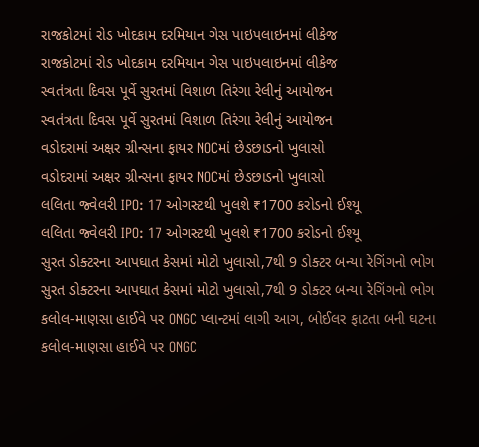રાજકોટમાં રોડ ખોદકામ દરમિયાન ગેસ પાઇપલાઇનમાં લીકેજ
રાજકોટમાં રોડ ખોદકામ દરમિયાન ગેસ પાઇપલાઇનમાં લીકેજ
સ્વતંત્રતા દિવસ પૂર્વે સુરતમાં વિશાળ તિરંગા રેલીનું આયોજન
સ્વતંત્રતા દિવસ પૂર્વે સુરતમાં વિશાળ તિરંગા રેલીનું આયોજન
વડોદરામાં અક્ષર ગ્રીન્સના ફાયર NOCમાં છેડછાડનો ખુલાસો
વડોદરામાં અક્ષર ગ્રીન્સના ફાયર NOCમાં છેડછાડનો ખુલાસો
લલિતા જ્વેલરી IPO: 17 ઓગસ્ટથી ખુલશે ₹1700 કરોડનો ઈશ્યૂ
લલિતા જ્વેલરી IPO: 17 ઓગસ્ટથી ખુલશે ₹1700 કરોડનો ઈશ્યૂ
સુરત ડોક્ટરના આપઘાત કેસમાં મોટો ખુલાસો,7થી 9 ડોક્ટર બન્યા રેગિંગનો ભોગ
સુરત ડોક્ટરના આપઘાત કેસમાં મોટો ખુલાસો,7થી 9 ડોક્ટર બન્યા રેગિંગનો ભોગ
કલોલ-માણસા હાઈવે પર ONGC પ્લાન્ટમાં લાગી આગ, બોઈલર ફાટતા બની ઘટના
કલોલ-માણસા હાઈવે પર ONGC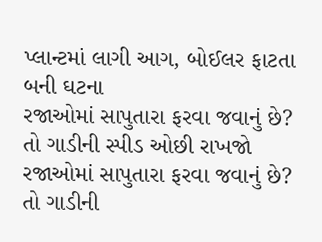પ્લાન્ટમાં લાગી આગ, બોઈલર ફાટતા બની ઘટના
રજાઓમાં સાપુતારા ફરવા જવાનું છે? તો ગાડીની સ્પીડ ઓછી રાખજો
રજાઓમાં સાપુતારા ફરવા જવાનું છે? તો ગાડીની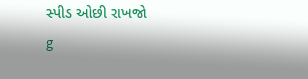સ્પીડ ઓછી રાખજો
g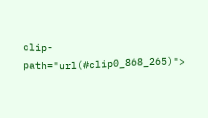clip-path="url(#clip0_868_265)">